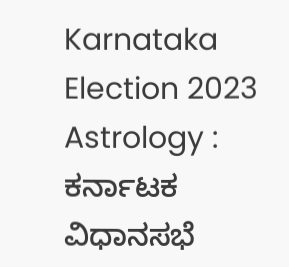Karnataka Election 2023 Astrology : ಕರ್ನಾಟಕ ವಿಧಾನಸಭೆ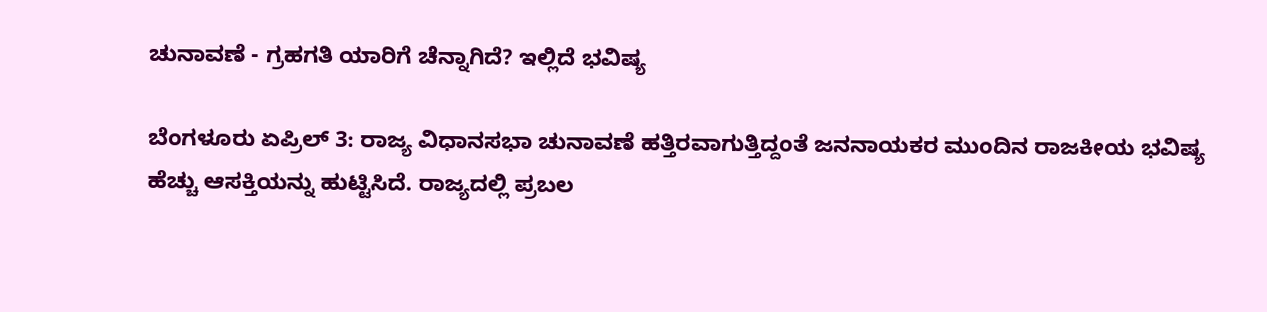ಚುನಾವಣೆ - ಗ್ರಹಗತಿ ಯಾರಿಗೆ ಚೆನ್ನಾಗಿದೆ? ಇಲ್ಲಿದೆ ಭವಿಷ್ಯ

ಬೆಂಗಳೂರು ಏಪ್ರಿಲ್ 3: ರಾಜ್ಯ ವಿಧಾನಸಭಾ ಚುನಾವಣೆ ಹತ್ತಿರವಾಗುತ್ತಿದ್ದಂತೆ ಜನನಾಯಕರ ಮುಂದಿನ ರಾಜಕೀಯ ಭವಿಷ್ಯ ಹೆಚ್ಚು ಆಸಕ್ತಿಯನ್ನು ಹುಟ್ಟಿಸಿದೆ. ರಾಜ್ಯದಲ್ಲಿ ಪ್ರಬಲ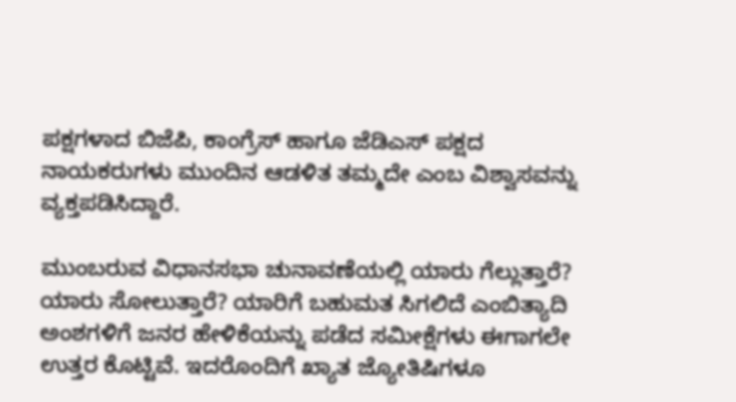ಪಕ್ಷಗಳಾದ ಬಿಜೆಪಿ, ಕಾಂಗ್ರೆಸ್ ಹಾಗೂ ಜೆಡಿಎಸ್ ಪಕ್ಷದ ನಾಯಕರುಗಳು ಮುಂದಿನ ಆಡಳಿತ ತಮ್ಮದೇ ಎಂಬ ವಿಶ್ವಾಸವನ್ನು ವ್ಯಕ್ತಪಡಿಸಿದ್ದಾರೆ.

ಮುಂಬರುವ ವಿಧಾನಸಭಾ ಚುನಾವಣೆಯಲ್ಲಿ ಯಾರು ಗೆಲ್ಲುತ್ತಾರೆ? ಯಾರು ಸೋಲುತ್ತಾರೆ? ಯಾರಿಗೆ ಬಹುಮತ ಸಿಗಲಿದೆ ಎಂಬಿತ್ಯಾದಿ ಅಂಶಗಳಿಗೆ ಜನರ ಹೇಳಿಕೆಯನ್ನು ಪಡೆದ ಸಮೀಕ್ಷೆಗಳು ಈಗಾಗಲೇ ಉತ್ತರ ಕೊಟ್ಟಿವೆ. ಇದರೊಂದಿಗೆ ಖ್ಯಾತ ಜ್ಯೋತಿಷಿಗಳೂ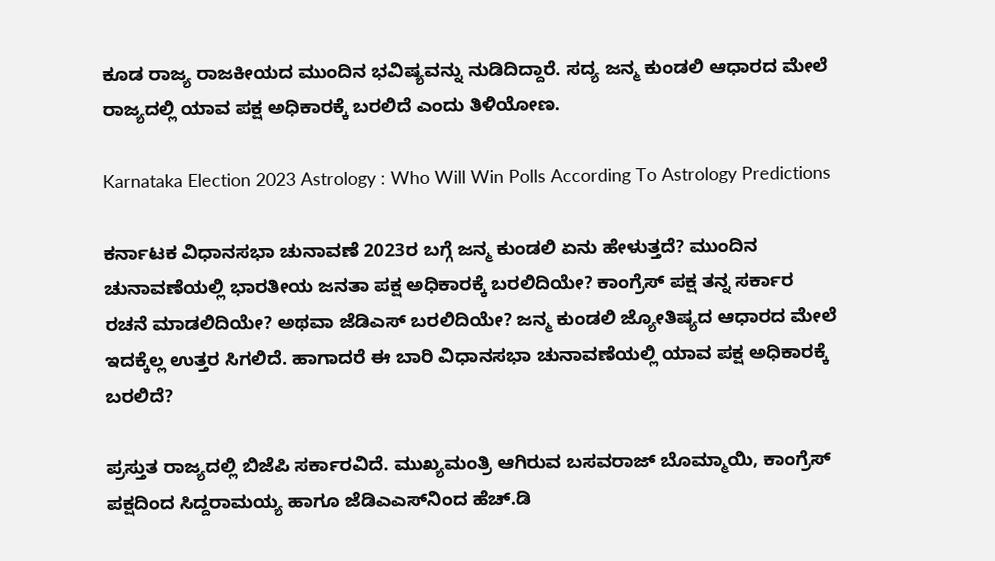ಕೂಡ ರಾಜ್ಯ ರಾಜಕೀಯದ ಮುಂದಿನ ಭವಿಷ್ಯವನ್ನು ನುಡಿದಿದ್ದಾರೆ. ಸದ್ಯ ಜನ್ಮ ಕುಂಡಲಿ ಆಧಾರದ ಮೇಲೆ ರಾಜ್ಯದಲ್ಲಿ ಯಾವ ಪಕ್ಷ ಅಧಿಕಾರಕ್ಕೆ ಬರಲಿದೆ ಎಂದು ತಿಳಿಯೋಣ.

Karnataka Election 2023 Astrology : Who Will Win Polls According To Astrology Predictions

ಕರ್ನಾಟಕ ವಿಧಾನಸಭಾ ಚುನಾವಣೆ 2023ರ ಬಗ್ಗೆ ಜನ್ಮ ಕುಂಡಲಿ ಏನು ಹೇಳುತ್ತದೆ? ಮುಂದಿನ ಚುನಾವಣೆಯಲ್ಲಿ ಭಾರತೀಯ ಜನತಾ ಪಕ್ಷ ಅಧಿಕಾರಕ್ಕೆ ಬರಲಿದಿಯೇ? ಕಾಂಗ್ರೆಸ್ ಪಕ್ಷ ತನ್ನ ಸರ್ಕಾರ ರಚನೆ ಮಾಡಲಿದಿಯೇ? ಅಥವಾ ಜೆಡಿಎಸ್ ಬರಲಿದಿಯೇ? ಜನ್ಮ ಕುಂಡಲಿ ಜ್ಯೋತಿಷ್ಯದ ಆಧಾರದ ಮೇಲೆ ಇದಕ್ಕೆಲ್ಲ ಉತ್ತರ ಸಿಗಲಿದೆ. ಹಾಗಾದರೆ ಈ ಬಾರಿ ವಿಧಾನಸಭಾ ಚುನಾವಣೆಯಲ್ಲಿ ಯಾವ ಪಕ್ಷ ಅಧಿಕಾರಕ್ಕೆ ಬರಲಿದೆ?

ಪ್ರಸ್ತುತ ರಾಜ್ಯದಲ್ಲಿ ಬಿಜೆಪಿ ಸರ್ಕಾರವಿದೆ. ಮುಖ್ಯಮಂತ್ರಿ ಆಗಿರುವ ಬಸವರಾಜ್ ಬೊಮ್ಮಾಯಿ, ಕಾಂಗ್ರೆಸ್ ಪಕ್ಷದಿಂದ ಸಿದ್ದರಾಮಯ್ಯ ಹಾಗೂ ಜೆಡಿಎಎಸ್‌ನಿಂದ ಹೆಚ್.ಡಿ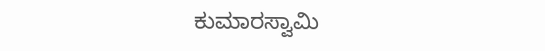ಕುಮಾರಸ್ವಾಮಿ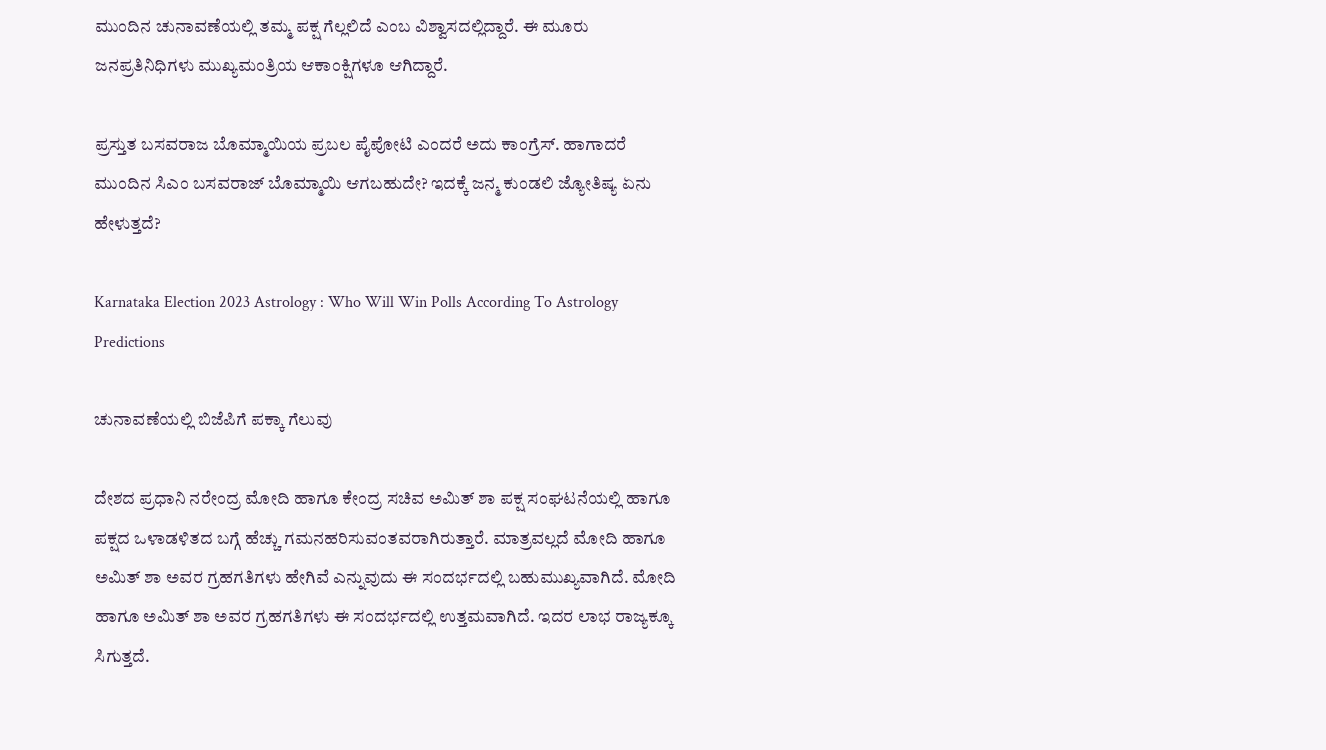ಮುಂದಿನ ಚುನಾವಣೆಯಲ್ಲಿ ತಮ್ಮ ಪಕ್ಷ ಗೆಲ್ಲಲಿದೆ ಎಂಬ ವಿಶ್ವಾಸದಲ್ಲಿದ್ದಾರೆ. ಈ ಮೂರು ಜನಪ್ರತಿನಿಧಿಗಳು ಮುಖ್ಯಮಂತ್ರಿಯ ಆಕಾಂಕ್ಷಿಗಳೂ ಆಗಿದ್ದಾರೆ.

ಪ್ರಸ್ತುತ ಬಸವರಾಜ ಬೊಮ್ಮಾಯಿಯ ಪ್ರಬಲ ಪೈಪೋಟಿ ಎಂದರೆ ಅದು ಕಾಂಗ್ರೆಸ್. ಹಾಗಾದರೆ ಮುಂದಿನ ಸಿಎಂ ಬಸವರಾಜ್ ಬೊಮ್ಮಾಯಿ ಆಗಬಹುದೇ? ಇದಕ್ಕೆ ಜನ್ಮ ಕುಂಡಲಿ ಜ್ಯೋತಿಷ್ಯ ಏನು ಹೇಳುತ್ತದೆ?

Karnataka Election 2023 Astrology : Who Will Win Polls According To Astrology Predictions

ಚುನಾವಣೆಯಲ್ಲಿ ಬಿಜೆಪಿಗೆ ಪಕ್ಕಾ ಗೆಲುವು

ದೇಶದ ಪ್ರಧಾನಿ ನರೇಂದ್ರ ಮೋದಿ ಹಾಗೂ ಕೇಂದ್ರ ಸಚಿವ ಅಮಿತ್ ಶಾ ಪಕ್ಷ ಸಂಘಟನೆಯಲ್ಲಿ ಹಾಗೂ ಪಕ್ಷದ ಒಳಾಡಳಿತದ ಬಗ್ಗೆ ಹೆಚ್ಚು ಗಮನಹರಿಸುವಂತವರಾಗಿರುತ್ತಾರೆ. ಮಾತ್ರವಲ್ಲದೆ ಮೋದಿ ಹಾಗೂ ಅಮಿತ್ ಶಾ ಅವರ ಗ್ರಹಗತಿಗಳು ಹೇಗಿವೆ ಎನ್ನುವುದು ಈ ಸಂದರ್ಭದಲ್ಲಿ ಬಹುಮುಖ್ಯವಾಗಿದೆ. ಮೋದಿ ಹಾಗೂ ಅಮಿತ್ ಶಾ ಅವರ ಗ್ರಹಗತಿಗಳು ಈ ಸಂದರ್ಭದಲ್ಲಿ ಉತ್ತಮವಾಗಿದೆ. ಇದರ ಲಾಭ ರಾಜ್ಯಕ್ಕೂ ಸಿಗುತ್ತದೆ.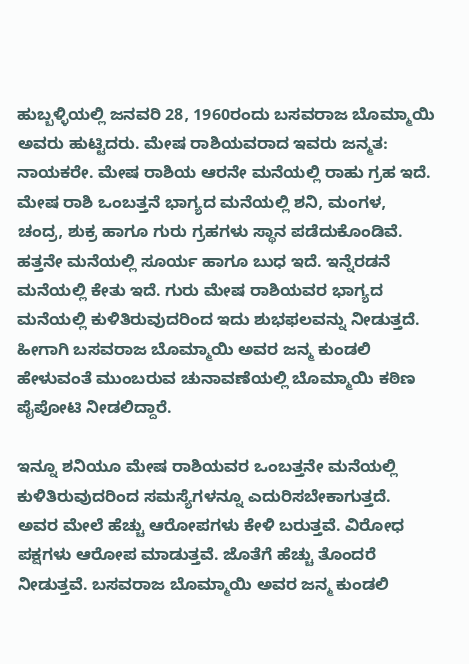ಹುಬ್ಬಳ್ಳಿಯಲ್ಲಿ ಜನವರಿ 28, 1960ರಂದು ಬಸವರಾಜ ಬೊಮ್ಮಾಯಿ ಅವರು ಹುಟ್ಟಿದರು. ಮೇಷ ರಾಶಿಯವರಾದ ಇವರು ಜನ್ಮತ: ನಾಯಕರೇ. ಮೇಷ ರಾಶಿಯ ಆರನೇ ಮನೆಯಲ್ಲಿ ರಾಹು ಗ್ರಹ ಇದೆ. ಮೇಷ ರಾಶಿ ಒಂಬತ್ತನೆ ಭಾಗ್ಯದ ಮನೆಯಲ್ಲಿ ಶನಿ, ಮಂಗಳ, ಚಂದ್ರ, ಶುಕ್ರ ಹಾಗೂ ಗುರು ಗ್ರಹಗಳು ಸ್ಥಾನ ಪಡೆದುಕೊಂಡಿವೆ. ಹತ್ತನೇ ಮನೆಯಲ್ಲಿ ಸೂರ್ಯ ಹಾಗೂ ಬುಧ ಇದೆ. ಇನ್ನೆರಡನೆ ಮನೆಯಲ್ಲಿ ಕೇತು ಇದೆ. ಗುರು ಮೇಷ ರಾಶಿಯವರ ಭಾಗ್ಯದ ಮನೆಯಲ್ಲಿ ಕುಳಿತಿರುವುದರಿಂದ ಇದು ಶುಭಫಲವನ್ನು ನೀಡುತ್ತದೆ. ಹೀಗಾಗಿ ಬಸವರಾಜ ಬೊಮ್ಮಾಯಿ ಅವರ ಜನ್ಮ ಕುಂಡಲಿ ಹೇಳುವಂತೆ ಮುಂಬರುವ ಚುನಾವಣೆಯಲ್ಲಿ ಬೊಮ್ಮಾಯಿ ಕಠಿಣ ಪೈಪೋಟಿ ನೀಡಲಿದ್ದಾರೆ.

ಇನ್ನೂ ಶನಿಯೂ ಮೇಷ ರಾಶಿಯವರ ಒಂಬತ್ತನೇ ಮನೆಯಲ್ಲಿ ಕುಳಿತಿರುವುದರಿಂದ ಸಮಸ್ಯೆಗಳನ್ನೂ ಎದುರಿಸಬೇಕಾಗುತ್ತದೆ. ಅವರ ಮೇಲೆ ಹೆಚ್ಚು ಆರೋಪಗಳು ಕೇಳಿ ಬರುತ್ತವೆ. ವಿರೋಧ ಪಕ್ಷಗಳು ಆರೋಪ ಮಾಡುತ್ತವೆ. ಜೊತೆಗೆ ಹೆಚ್ಚು ತೊಂದರೆ ನೀಡುತ್ತವೆ. ಬಸವರಾಜ ಬೊಮ್ಮಾಯಿ ಅವರ ಜನ್ಮ ಕುಂಡಲಿ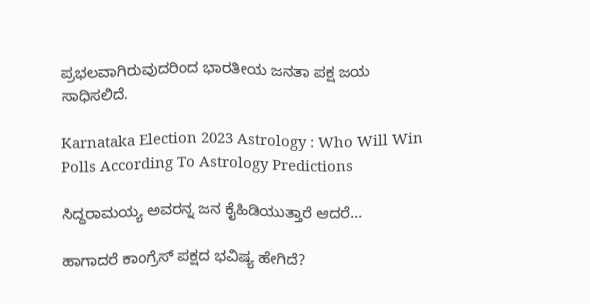ಪ್ರಭಲವಾಗಿರುವುದರಿಂದ ಭಾರತೀಯ ಜನತಾ ಪಕ್ಷ ಜಯ ಸಾಧಿಸಲಿದೆ.

Karnataka Election 2023 Astrology : Who Will Win Polls According To Astrology Predictions

ಸಿದ್ದರಾಮಯ್ಯ ಅವರನ್ನ ಜನ ಕೈಹಿಡಿಯುತ್ತಾರೆ ಆದರೆ...

ಹಾಗಾದರೆ ಕಾಂಗ್ರೆಸ್ ಪಕ್ಷದ ಭವಿಷ್ಯ ಹೇಗಿದೆ?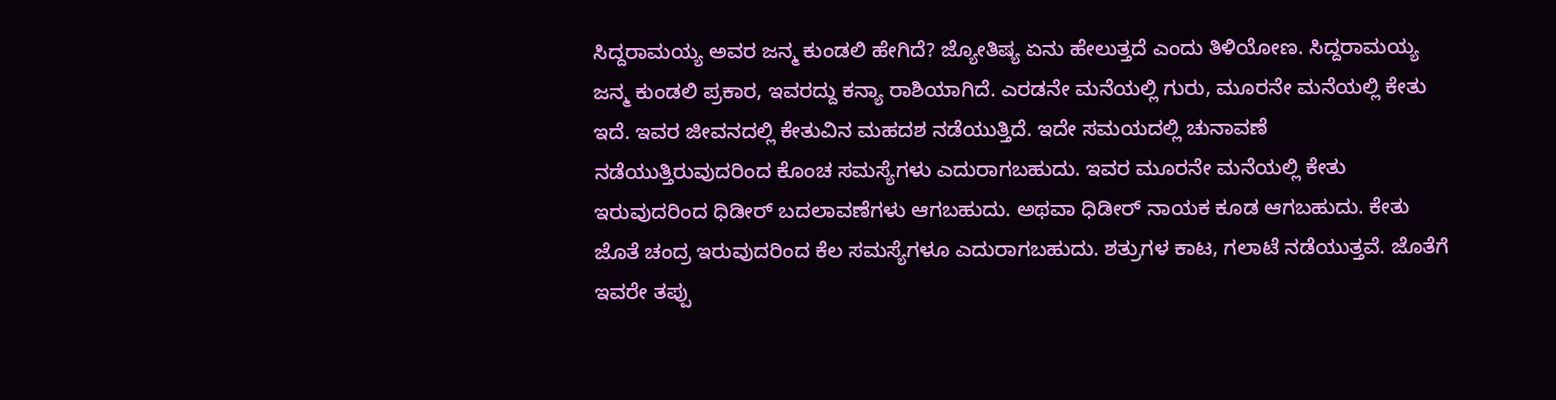ಸಿದ್ದರಾಮಯ್ಯ ಅವರ ಜನ್ಮ ಕುಂಡಲಿ ಹೇಗಿದೆ? ಜ್ಯೋತಿಷ್ಯ ಏನು ಹೇಲುತ್ತದೆ ಎಂದು ತಿಳಿಯೋಣ. ಸಿದ್ದರಾಮಯ್ಯ ಜನ್ಮ ಕುಂಡಲಿ ಪ್ರಕಾರ, ಇವರದ್ದು ಕನ್ಯಾ ರಾಶಿಯಾಗಿದೆ. ಎರಡನೇ ಮನೆಯಲ್ಲಿ ಗುರು, ಮೂರನೇ ಮನೆಯಲ್ಲಿ ಕೇತು ಇದೆ. ಇವರ ಜೀವನದಲ್ಲಿ ಕೇತುವಿನ ಮಹದಶ ನಡೆಯುತ್ತಿದೆ. ಇದೇ ಸಮಯದಲ್ಲಿ ಚುನಾವಣೆ ನಡೆಯುತ್ತಿರುವುದರಿಂದ ಕೊಂಚ ಸಮಸ್ಯೆಗಳು ಎದುರಾಗಬಹುದು. ಇವರ ಮೂರನೇ ಮನೆಯಲ್ಲಿ ಕೇತು ಇರುವುದರಿಂದ ಧಿಡೀರ್ ಬದಲಾವಣೆಗಳು ಆಗಬಹುದು. ಅಥವಾ ಧಿಡೀರ್ ನಾಯಕ ಕೂಡ ಆಗಬಹುದು. ಕೇತು ಜೊತೆ ಚಂದ್ರ ಇರುವುದರಿಂದ ಕೆಲ ಸಮಸ್ಯೆಗಳೂ ಎದುರಾಗಬಹುದು. ಶತ್ರುಗಳ ಕಾಟ, ಗಲಾಟೆ ನಡೆಯುತ್ತವೆ. ಜೊತೆಗೆ ಇವರೇ ತಪ್ಪು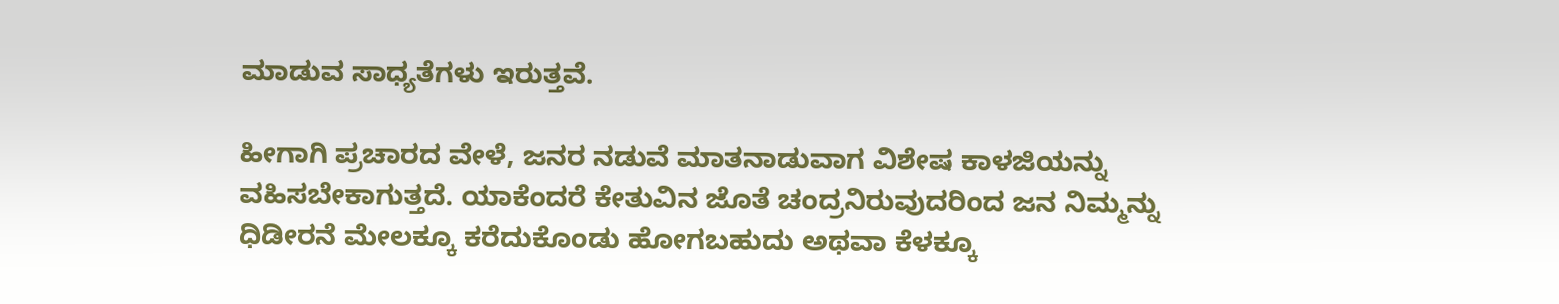ಮಾಡುವ ಸಾಧ್ಯತೆಗಳು ಇರುತ್ತವೆ.

ಹೀಗಾಗಿ ಪ್ರಚಾರದ ವೇಳೆ, ಜನರ ನಡುವೆ ಮಾತನಾಡುವಾಗ ವಿಶೇಷ ಕಾಳಜಿಯನ್ನು ವಹಿಸಬೇಕಾಗುತ್ತದೆ. ಯಾಕೆಂದರೆ ಕೇತುವಿನ ಜೊತೆ ಚಂದ್ರನಿರುವುದರಿಂದ ಜನ ನಿಮ್ಮನ್ನು ಧಿಡೀರನೆ ಮೇಲಕ್ಕೂ ಕರೆದುಕೊಂಡು ಹೋಗಬಹುದು ಅಥವಾ ಕೆಳಕ್ಕೂ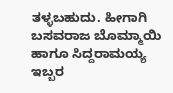ತಳ್ಳಬಹುದು. ಹೀಗಾಗಿ ಬಸವರಾಜ ಬೊಮ್ಮಾಯಿ ಹಾಗೂ ಸಿದ್ದರಾಮಯ್ಯ ಇಬ್ಬರ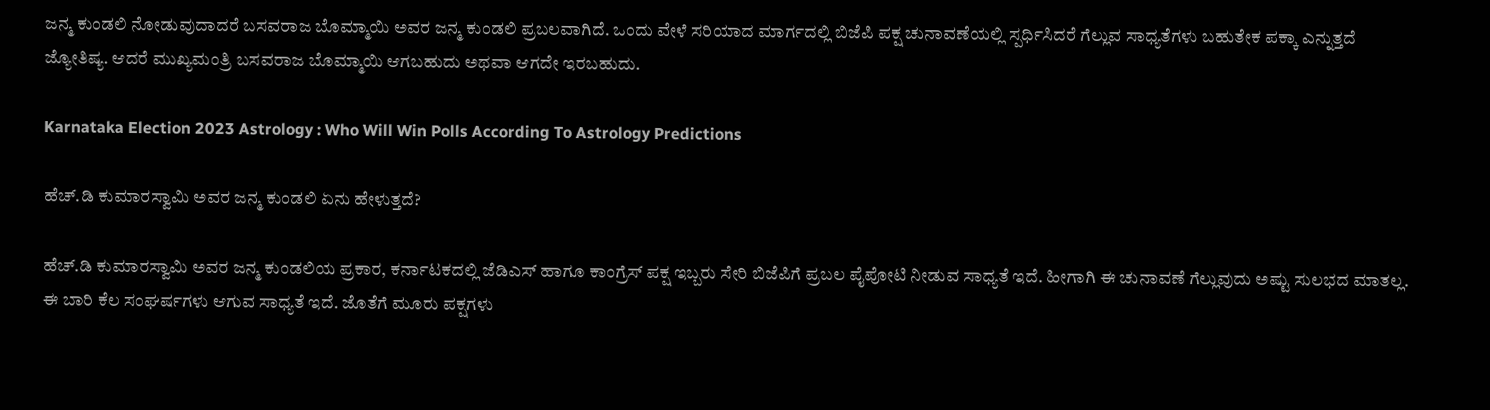ಜನ್ಮ ಕುಂಡಲಿ ನೋಡುವುದಾದರೆ ಬಸವರಾಜ ಬೊಮ್ಮಾಯಿ ಅವರ ಜನ್ಮ ಕುಂಡಲಿ ಪ್ರಬಲವಾಗಿದೆ. ಒಂದು ವೇಳೆ ಸರಿಯಾದ ಮಾರ್ಗದಲ್ಲಿ ಬಿಜೆಪಿ ಪಕ್ಷ ಚುನಾವಣೆಯಲ್ಲಿ ಸ್ಪರ್ಧಿಸಿದರೆ ಗೆಲ್ಲುವ ಸಾಧ್ಯತೆಗಳು ಬಹುತೇಕ ಪಕ್ಕಾ ಎನ್ನುತ್ತದೆ ಜ್ಯೋತಿಷ್ಯ. ಆದರೆ ಮುಖ್ಯಮಂತ್ರಿ ಬಸವರಾಜ ಬೊಮ್ಮಾಯಿ ಆಗಬಹುದು ಅಥವಾ ಆಗದೇ ಇರಬಹುದು.

Karnataka Election 2023 Astrology : Who Will Win Polls According To Astrology Predictions

ಹೆಚ್.ಡಿ ಕುಮಾರಸ್ವಾಮಿ ಅವರ ಜನ್ಮ ಕುಂಡಲಿ ಏನು ಹೇಳುತ್ತದೆ?

ಹೆಚ್.ಡಿ ಕುಮಾರಸ್ವಾಮಿ ಅವರ ಜನ್ಮ ಕುಂಡಲಿಯ ಪ್ರಕಾರ, ಕರ್ನಾಟಕದಲ್ಲಿ ಜೆಡಿಎಸ್ ಹಾಗೂ ಕಾಂಗ್ರೆಸ್ ಪಕ್ಷ ಇಬ್ಬರು ಸೇರಿ ಬಿಜೆಪಿಗೆ ಪ್ರಬಲ ಪೈಪೋಟಿ ನೀಡುವ ಸಾಧ್ಯತೆ ಇದೆ. ಹೀಗಾಗಿ ಈ ಚುನಾವಣೆ ಗೆಲ್ಲುವುದು ಅಷ್ಟು ಸುಲಭದ ಮಾತಲ್ಲ. ಈ ಬಾರಿ ಕೆಲ ಸಂಘರ್ಷಗಳು ಆಗುವ ಸಾಧ್ಯತೆ ಇದೆ. ಜೊತೆಗೆ ಮೂರು ಪಕ್ಷಗಳು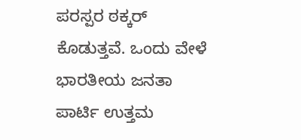ಪರಸ್ಪರ ಠಕ್ಕರ್ ಕೊಡುತ್ತವೆ. ಒಂದು ವೇಳೆ ಭಾರತೀಯ ಜನತಾ ಪಾರ್ಟಿ ಉತ್ತಮ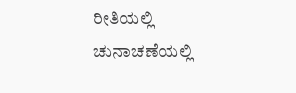ರೀತಿಯಲ್ಲಿ ಚುನಾಚಣೆಯಲ್ಲಿ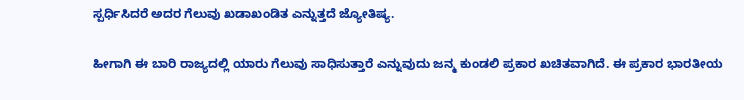ಸ್ಪರ್ಧಿಸಿದರೆ ಅದರ ಗೆಲುವು ಖಡಾಖಂಡಿತ ಎನ್ನುತ್ತದೆ ಜ್ಯೋತಿಷ್ಯ.

ಹೀಗಾಗಿ ಈ ಬಾರಿ ರಾಜ್ಯದಲ್ಲಿ ಯಾರು ಗೆಲುವು ಸಾಧಿಸುತ್ತಾರೆ ಎನ್ನುವುದು ಜನ್ಮ ಕುಂಡಲಿ ಪ್ರಕಾರ ಖಚಿತವಾಗಿದೆ. ಈ ಪ್ರಕಾರ ಭಾರತೀಯ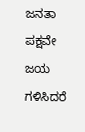ಜನತಾ ಪಕ್ಷವೇ ಜಯ ಗಳಿಸಿದರೆ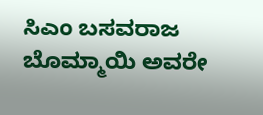ಸಿಎಂ ಬಸವರಾಜ ಬೊಮ್ಮಾಯಿ ಅವರೇ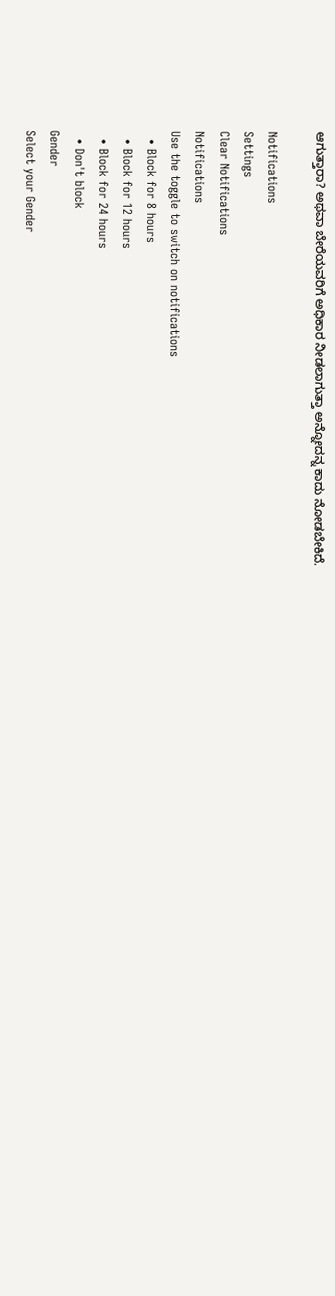ಆಗುತ್ತಾರಾ? ಅಥವಾ ಬೇರೆಯವರಿಗೆ ಅಧಿಕಾರ ನೀಡಲಾಗುತ್ತಾ ಅನ್ನೋದನ್ನ ಕಾದು ನೋಡಬೇಕಿದೆ.

Notifications
Settings
Clear Notifications
Notifications
Use the toggle to switch on notifications
  • Block for 8 hours
  • Block for 12 hours
  • Block for 24 hours
  • Don't block
Gender
Select your Gender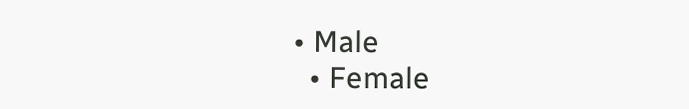• Male
  • Female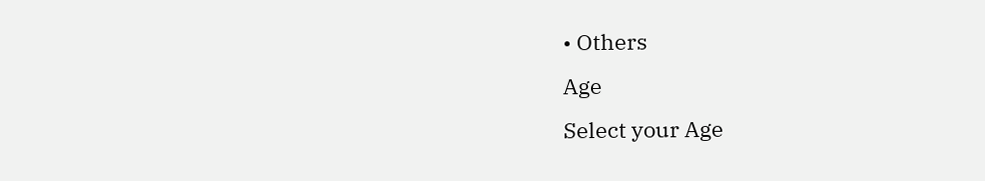• Others
Age
Select your Age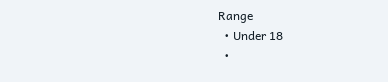Range
  • Under 18
  •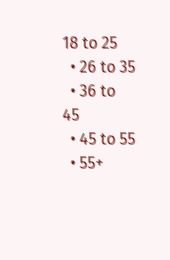18 to 25
  • 26 to 35
  • 36 to 45
  • 45 to 55
  • 55+